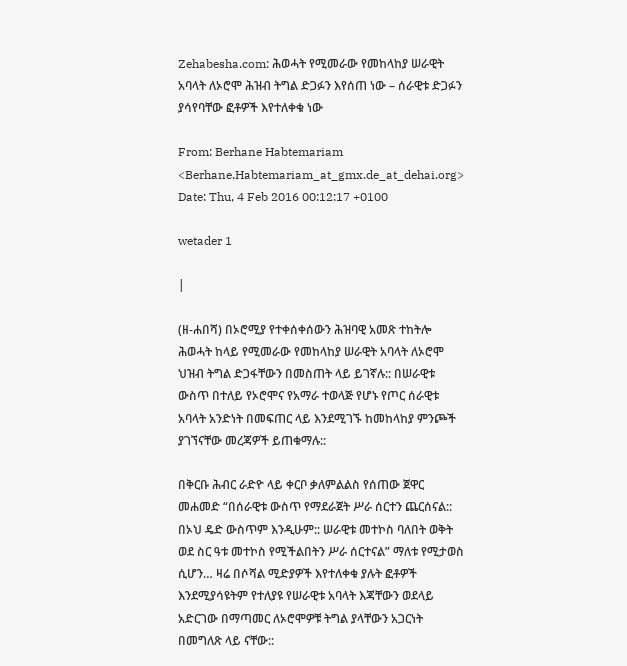Zehabesha.com: ሕወሓት የሚመራው የመከላከያ ሠራዊት አባላት ለኦሮሞ ሕዝብ ትግል ድጋፉን እየሰጠ ነው – ሰራዊቱ ድጋፉን ያሳየባቸው ፎቶዎች እየተለቀቁ ነው

From: Berhane Habtemariam <Berhane.Habtemariam_at_gmx.de_at_dehai.org>
Date: Thu, 4 Feb 2016 00:12:17 +0100

wetader 1

|

(ዘ-ሐበሻ) በኦሮሚያ የተቀሰቀሰውን ሕዝባዊ አመጽ ተከትሎ ሕወሓት ከላይ የሚመራው የመከላከያ ሠራዊት አባላት ለኦሮሞ ህዝብ ትግል ድጋፋቸውን በመስጠት ላይ ይገኛሉ:: በሠራዊቱ ውስጥ በተለይ የኦሮሞና የአማራ ተወላጅ የሆኑ የጦር ሰራዊቱ አባላት አንድነት በመፍጠር ላይ እንደሚገኙ ከመከላከያ ምንጮች ያገኘናቸው መረጃዎች ይጠቁማሉ::

በቅርቡ ሕብር ራድዮ ላይ ቀርቦ ቃለምልልስ የሰጠው ጀዋር መሐመድ “በሰራዊቱ ውስጥ የማደራጀት ሥራ ሰርተን ጨርሰናል:: በኦህ ዴድ ውስጥም እንዲሁም:: ሠራዊቱ መተኮስ ባለበት ወቅት ወደ ስር ዓቱ መተኮስ የሚችልበትን ሥራ ሰርተናል” ማለቱ የሚታወስ ሲሆን… ዛሬ በሶሻል ሚድያዎች እየተለቀቁ ያሉት ፎቶዎች እንደሚያሳዩትም የተለያዩ የሠራዊቱ አባላት እጃቸውን ወደላይ አድርገው በማጣመር ለኦሮሞዎቹ ትግል ያላቸውን አጋርነት በመግለጽ ላይ ናቸው::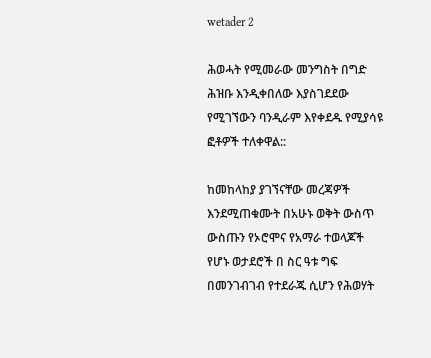wetader 2

ሕወሓት የሚመራው መንግስት በግድ ሕዝቡ እንዲቀበለው እያስገደደው የሚገኘውን ባንዲራም እየቀደዱ የሚያሳዩ ፎቶዎች ተለቀዋል::

ከመከላከያ ያገኘናቸው መረጃዎች እንደሚጠቁሙት በአሁኑ ወቅት ውስጥ ውስጡን የኦሮሞና የአማራ ተወላጆች የሆኑ ወታደሮች በ ስር ዓቱ ግፍ በመንገብገብ የተደራጁ ሲሆን የሕወሃት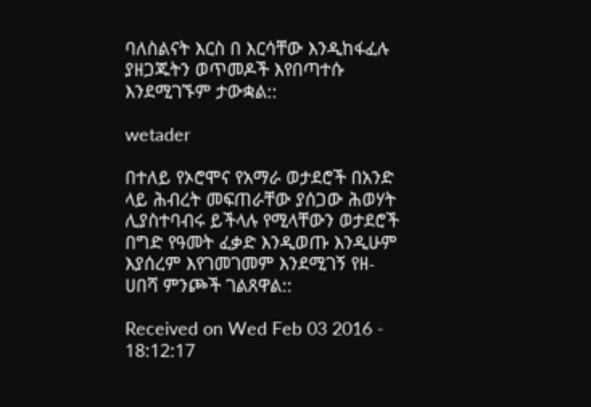ባለስልናት እርስ በ እርሳቸው እንዲከፋፈሉ ያዘጋጁትን ወጥመዶች እየበጣተሱ እንደሚገኙም ታውቋል::

wetader

በተለይ የኦሮሞና የአማራ ወታደሮች በአንድ ላይ ሕብረት መፍጠራቸው ያሰጋው ሕወሃት ሊያስተባብሩ ይችላሉ የሚላቸውን ወታደሮች በግድ የዓመት ፈቃድ እንዲወጡ እንዲሁም እያሰረም እየገመገመም እንደሚገኝ የዘ-ሀበሻ ምንጮች ገልጸዋል::

Received on Wed Feb 03 2016 - 18:12:17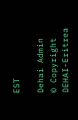EST

Dehai Admin
© Copyright DEHAI-Eritrea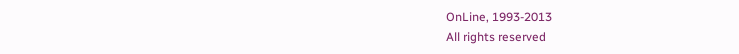OnLine, 1993-2013
All rights reserved